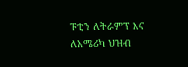ፑቲን ለትራምፕ እና ለአሜሪካ ህዝብ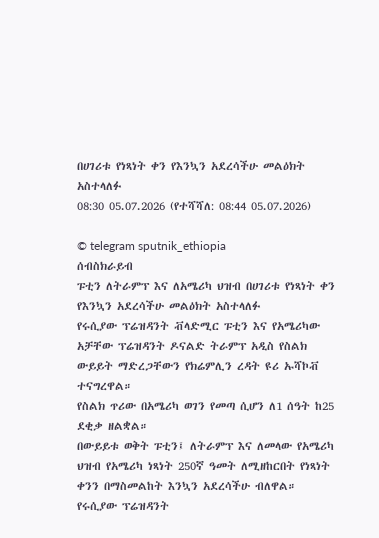በሀገሪቱ የነጻነት ቀን የእንኳን አደረሳችሁ መልዕክት አስተላለፉ
08:30 05.07.2026 (የተሻሻለ: 08:44 05.07.2026)

© telegram sputnik_ethiopia
ሰብስክራይብ
ፑቲን ለትራምፕ እና ለአሜሪካ ህዝብ በሀገሪቱ የነጻነት ቀን የእንኳን አደረሳችሁ መልዕክት አስተላለፉ
የሩሲያው ፕሬዝዳንት ቭላድሚር ፑቲን እና የአሜሪካው አቻቸው ፕሬዝዳንት ዶናልድ ትራምፕ አዲስ የስልክ ውይይት ማድረጋቸውን የክሬምሊን ረዳት ዩሪ ኡሻኮቭ ተናግረዋል።
የስልክ ጥሪው በአሜሪካ ወገን የመጣ ሲሆን ለ1 ሰዓት ከ25 ደቂቃ ዘልቋል።
በውይይቱ ወቅት ፑቲን፤ ለትራምፕ እና ለመላው የአሜሪካ ህዝብ የአሜሪካ ነጻነት 250ኛ ዓመት ለሚዘከርበት የነጻነት ቀንን በማስመልከት እንኳን አደረሳችሁ ብለዋል።
የሩሲያው ፕሬዝዳንት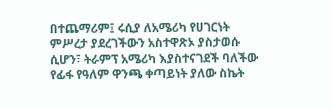በተጨማሪም፤ ሩሲያ ለአሜሪካ የሀገርነት ምሥረታ ያደረገችውን አስተዋጽኦ ያስታወሱ ሲሆን፣ ትራምፕ አሜሪካ እያስተናገደች ባለችው የፊፋ የዓለም ዋንጫ ቀጣይነት ያለው ስኬት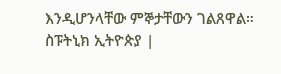እንዲሆንላቸው ምኞታቸውን ገልጸዋል።
ስፑትኒክ ኢትዮጵያ |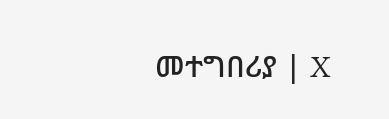መተግበሪያ | X